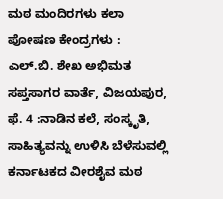ಮಠ ಮಂದಿರಗಳು ಕಲಾ ಪೋಷಣ ಕೇಂದ್ರಗಳು : ಎಲ್.ಬಿ. ಶೇಖ ಅಭಿಮತ
ಸಪ್ತಸಾಗರ ವಾರ್ತೆ, ವಿಜಯಪುರ, ಫೆ. 4 :ನಾಡಿನ ಕಲೆ, ಸಂಸ್ಕೃತಿ, ಸಾಹಿತ್ಯವನ್ನು ಉಳಿಸಿ ಬೆಳೆಸುವಲ್ಲಿ ಕರ್ನಾಟಕದ ವೀರಶೈವ ಮಠ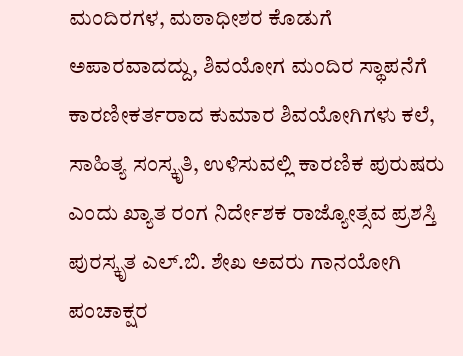ಮಂದಿರಗಳ, ಮಠಾಧೀಶರ ಕೊಡುಗೆ ಅಪಾರವಾದದ್ದು, ಶಿವಯೋಗ ಮಂದಿರ ಸ್ಥಾಪನೆಗೆ ಕಾರಣೀಕರ್ತರಾದ ಕುಮಾರ ಶಿವಯೋಗಿಗಳು ಕಲೆ, ಸಾಹಿತ್ಯ ಸಂಸ್ಕೃತಿ, ಉಳಿಸುವಲ್ಲಿ ಕಾರಣಿಕ ಪುರುಷರು ಎಂದು ಖ್ಯಾತ ರಂಗ ನಿರ್ದೇಶಕ ರಾಜ್ಯೋತ್ಸವ ಪ್ರಶಸ್ತಿ ಪುರಸ್ಕೃತ ಎಲ್.ಬಿ. ಶೇಖ ಅವರು ಗಾನಯೋಗಿ ಪಂಚಾಕ್ಷರ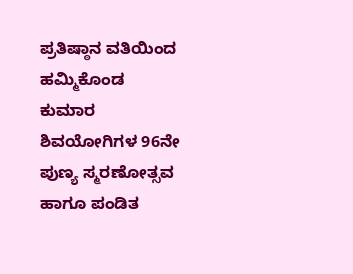ಪ್ರತಿಷ್ಠಾನ ವತಿಯಿಂದ ಹಮ್ಮಿಕೊಂಡ ಕುಮಾರ ಶಿವಯೋಗಿಗಳ 96ನೇ ಪುಣ್ಯ ಸ್ಮರಣೋತ್ಸವ ಹಾಗೂ ಪಂಡಿತ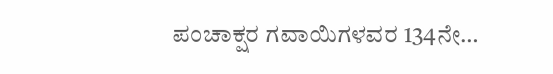ಪಂಚಾಕ್ಷರ ಗವಾಯಿಗಳವರ 134ನೇ…